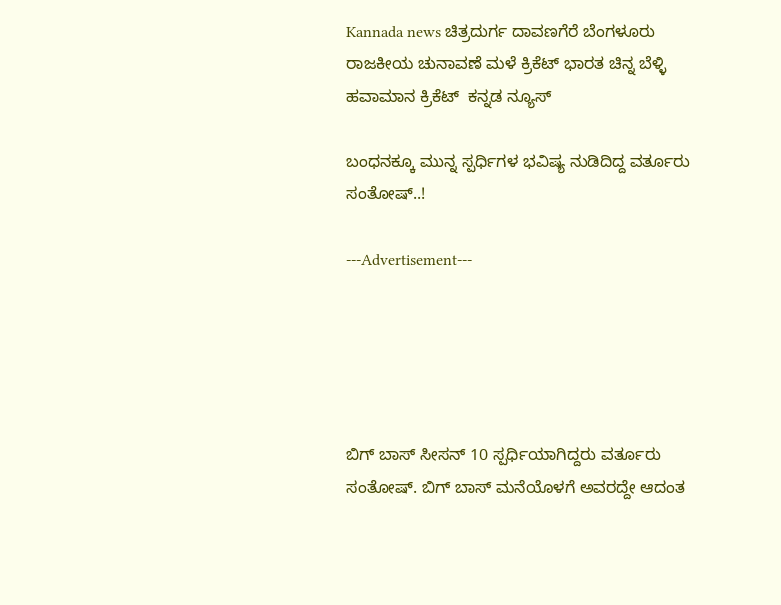Kannada news ಚಿತ್ರದುರ್ಗ ದಾವಣಗೆರೆ ಬೆಂಗಳೂರು ರಾಜಕೀಯ ಚುನಾವಣೆ ಮಳೆ ಕ್ರಿಕೆಟ್ ಭಾರತ ಚಿನ್ನ ಬೆಳ್ಳಿ ಹವಾಮಾನ ಕ್ರಿಕೆಟ್  ಕನ್ನಡ ನ್ಯೂಸ್

ಬಂಧನಕ್ಕೂ ಮುನ್ನ ಸ್ಪರ್ಧಿಗಳ ಭವಿಷ್ಯ ನುಡಿದಿದ್ದ ವರ್ತೂರು ಸಂತೋಷ್..!

---Advertisement---





ಬಿಗ್ ಬಾಸ್ ಸೀಸನ್ 10 ಸ್ಪರ್ಧಿಯಾಗಿದ್ದರು ವರ್ತೂರು ಸಂತೋಷ್. ಬಿಗ್ ಬಾಸ್ ಮನೆಯೊಳಗೆ ಅವರದ್ದೇ ಆದಂತ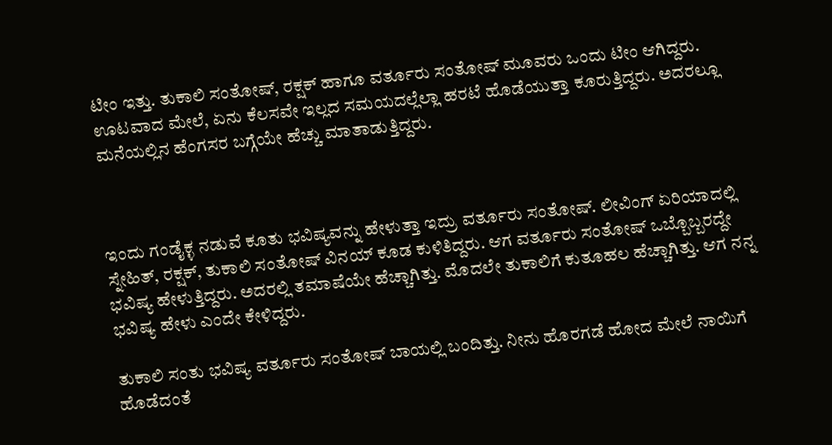ಟೀಂ ಇತ್ತು. ತುಕಾಲಿ ಸಂತೋಷ್, ರಕ್ಷಕ್ ಹಾಗೂ ವರ್ತೂರು ಸಂತೋಷ್ ಮೂವರು ಒಂದು ಟೀಂ ಆಗಿದ್ದರು. ಊಟವಾದ ಮೇಲೆ, ಏನು ಕೆಲಸವೇ ಇಲ್ಲದ ಸಮಯದಲ್ಲೆಲ್ಲಾ ಹರಟೆ ಹೊಡೆಯುತ್ತಾ ಕೂರುತ್ತಿದ್ದರು. ಅದರಲ್ಲೂ ಮನೆಯಲ್ಲಿನ ಹೆಂಗಸರ ಬಗ್ಗೆಯೇ ಹೆಚ್ಚು ಮಾತಾಡುತ್ತಿದ್ದರು.



ಇಂದು ಗಂಡೈಕ್ಳ ನಡುವೆ ಕೂತು ಭವಿಷ್ಯವನ್ನು ಹೇಳುತ್ತಾ ಇದ್ರು ವರ್ತೂರು ಸಂತೋಷ್. ಲೀವಿಂಗ್ ಏರಿಯಾದಲ್ಲಿ ಸ್ನೇಹಿತ್, ರಕ್ಷಕ್, ತುಕಾಲಿ ಸಂತೋಷ್ ವಿನಯ್ ಕೂಡ ಕುಳಿತಿದ್ದರು. ಆಗ ವರ್ತೂರು ಸಂತೋಷ್ ಒಬ್ಬೊಬ್ಬರದ್ದೇ ಭವಿಷ್ಯ ಹೇಳುತ್ತಿದ್ದರು. ಅದರಲ್ಲಿ ತಮಾಷೆಯೇ ಹೆಚ್ಚಾಗಿತ್ತು. ಮೊದಲೇ ತುಕಾಲಿಗೆ ಕುತೂಹಲ ಹೆಚ್ಚಾಗಿತ್ತು. ಆಗ ನನ್ನ ಭವಿಷ್ಯ ಹೇಳು ಎಂದೇ ಕೇಳಿದ್ದರು.

ತುಕಾಲಿ ಸಂತು ಭವಿಷ್ಯ ವರ್ತೂರು ಸಂತೋಷ್ ಬಾಯಲ್ಲಿ ಬಂದಿತ್ತು. ನೀನು ಹೊರಗಡೆ ಹೋದ ಮೇಲೆ ನಾಯಿಗೆ ಹೊಡೆದಂತೆ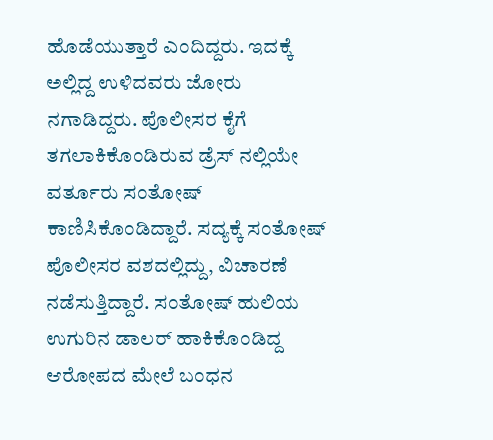ಹೊಡೆಯುತ್ತಾರೆ ಎಂದಿದ್ದರು. ಇದಕ್ಕೆ ಅಲ್ಲಿದ್ದ ಉಳಿದವರು ಜೋರು ನಗಾಡಿದ್ದರು. ಪೊಲೀಸರ ಕೈಗೆ ತಗಲಾಕಿಕೊಂಡಿರುವ ಡ್ರೆಸ್ ನಲ್ಲಿಯೇ ವರ್ತೂರು ಸಂತೋಷ್ ಕಾಣಿಸಿಕೊಂಡಿದ್ದಾರೆ. ಸದ್ಯಕ್ಕೆ ಸಂತೋಷ್ ಪೊಲೀಸರ ವಶದಲ್ಲಿದ್ದು, ವಿಚಾರಣೆ ನಡೆಸುತ್ತಿದ್ದಾರೆ. ಸಂತೋಷ್ ಹುಲಿಯ ಉಗುರಿನ ಡಾಲರ್ ಹಾಕಿಕೊಂಡಿದ್ದ ಆರೋಪದ ಮೇಲೆ ಬಂಧನ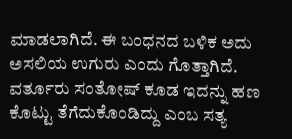ಮಾಡಲಾಗಿದೆ. ಈ ಬಂಧನದ ಬಳಿಕ ಅದು ಅಸಲಿಯ ಉಗುರು ಎಂದು ಗೊತ್ತಾಗಿದೆ. ವರ್ತೂರು ಸಂತೋಷ್ ಕೂಡ ಇದನ್ನು ಹಣ ಕೊಟ್ಟು ತೆಗೆದುಕೊಂಡಿದ್ದು ಎಂಬ ಸತ್ಯ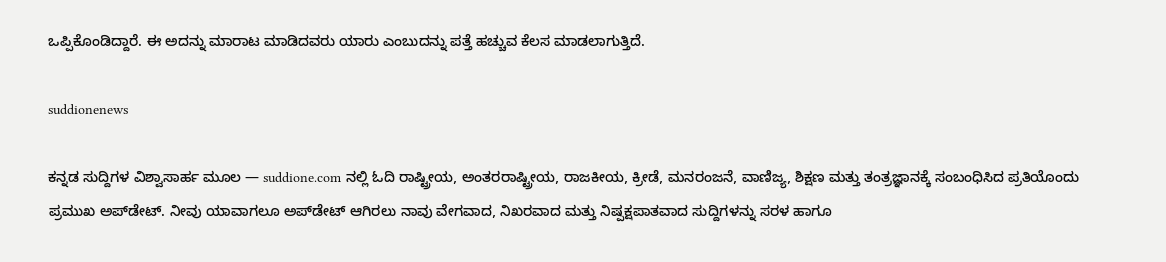ಒಪ್ಪಿಕೊಂಡಿದ್ದಾರೆ. ಈ ಅದನ್ನು ಮಾರಾಟ ಮಾಡಿದವರು ಯಾರು ಎಂಬುದನ್ನು ಪತ್ತೆ ಹಚ್ಚುವ ಕೆಲಸ ಮಾಡಲಾಗುತ್ತಿದೆ.

suddionenews

ಕನ್ನಡ ಸುದ್ದಿಗಳ ವಿಶ್ವಾಸಾರ್ಹ ಮೂಲ — suddione.com ನಲ್ಲಿ ಓದಿ ರಾಷ್ಟ್ರೀಯ, ಅಂತರರಾಷ್ಟ್ರೀಯ, ರಾಜಕೀಯ, ಕ್ರೀಡೆ, ಮನರಂಜನೆ, ವಾಣಿಜ್ಯ, ಶಿಕ್ಷಣ ಮತ್ತು ತಂತ್ರಜ್ಞಾನಕ್ಕೆ ಸಂಬಂಧಿಸಿದ ಪ್ರತಿಯೊಂದು ಪ್ರಮುಖ ಅಪ್‌ಡೇಟ್. ನೀವು ಯಾವಾಗಲೂ ಅಪ್‌ಡೇಟ್ ಆಗಿರಲು ನಾವು ವೇಗವಾದ, ನಿಖರವಾದ ಮತ್ತು ನಿಷ್ಪಕ್ಷಪಾತವಾದ ಸುದ್ದಿಗಳನ್ನು ಸರಳ ಹಾಗೂ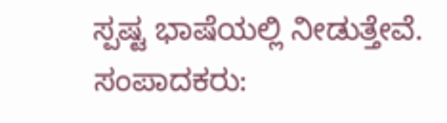ಸ್ಪಷ್ಟ ಭಾಷೆಯಲ್ಲಿ ನೀಡುತ್ತೇವೆ. ಸಂಪಾದಕರು: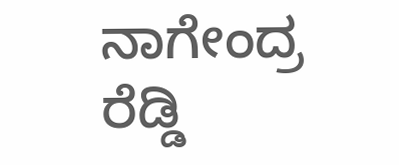ನಾಗೇಂದ್ರ ರೆಡ್ಡಿ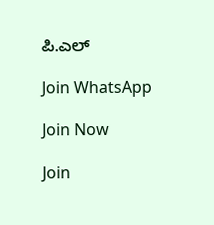ಪಿ.ಎಲ್

Join WhatsApp

Join Now

Join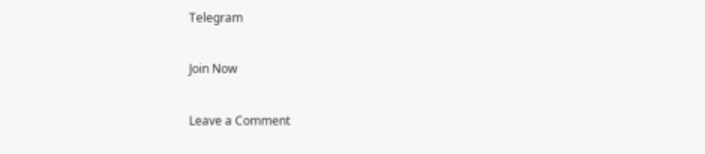Telegram

Join Now

Leave a Comment